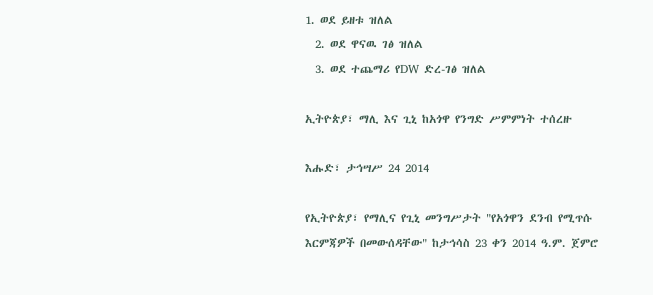1. ወደ ይዘቱ ዝለል
  2. ወደ ዋናዉ ገፅ ዝለል
  3. ወደ ተጨማሪ የDW ድረ-ገፅ ዝለል

ኢትዮጵያ፣ ማሊ እና ጊኒ ከአጎዋ የንግድ ሥምምነት ተሰረዙ

እሑድ፣ ታኅሣሥ 24 2014

የኢትዮጵያ፣ የማሊና የጊኒ መንግሥታት "የአጎዋን ደንብ የሚጥሱ እርምጃዎች በመውሰዳቸው" ከታኅሳስ 23 ቀን 2014 ዓ.ም. ጀምሮ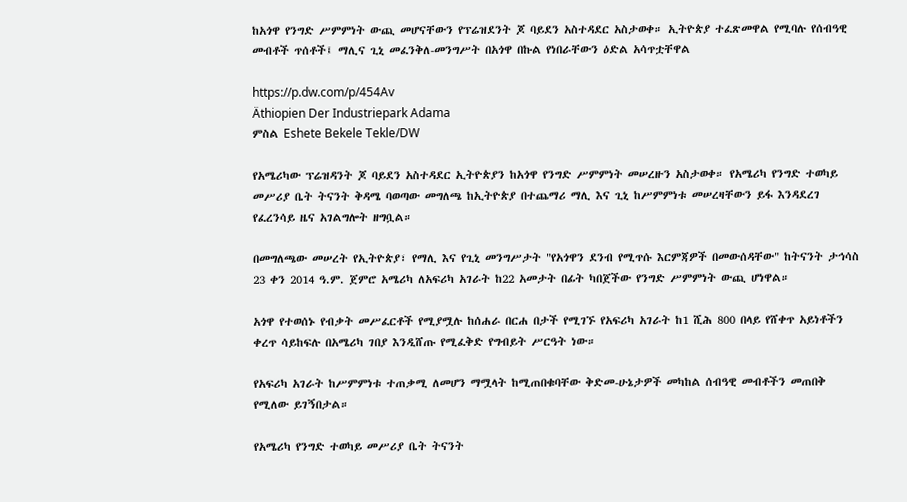ከአጎዋ የንግድ ሥምምነት ውጪ መሆናቸውን የፕሬዝደንት ጆ ባይደን አስተዳደር አስታወቀ። ኢትዮጵያ ተፈጽመዋል የሚባሉ የሰብዓዊ መብቶች ጥሰቶች፤ ማሊና ጊኒ መፈንቅለ-መንግሥት በአጎዋ በኩል የነበራቸውን ዕድል አሳጥቷቸዋል

https://p.dw.com/p/454Av
Äthiopien Der Industriepark Adama
ምስል Eshete Bekele Tekle/DW

የአሜሪካው ፕሬዝዳንት ጆ ባይደን አስተዳደር ኢትዮጵያን ከአጎዋ የንግድ ሥምምነት መሠረዙን አስታወቀ። የአሜሪካ የንግድ ተወካይ መሥሪያ ቤት ትናንት ቅዳሜ ባወጣው መግለጫ ከኢትዮጵያ በተጨማሪ ማሊ እና ጊኒ ከሥምምነቱ መሠረዛቸውን ይፋ እንዳደረገ የፈረንሳይ ዜና አገልግሎት ዘግቧል።

በመግለጫው መሠረት የኢትዮጵያ፣ የማሊ እና የጊኒ መንግሥታት "የአጎዋን ደንብ የሚጥሱ እርምጃዎች በመውሰዳቸው" ከትናንት ታኅሳስ 23 ቀን 2014 ዓ.ም. ጀምሮ አሜሪካ ለአፍሪካ አገራት ከ22 አመታት በፊት ካበጀችው የንግድ ሥምምነት ውጪ ሆነዋል።

አጎዋ የተወሰኑ የብቃት መሥፈርቶች የሚያሟሉ ከሰሐራ በርሐ በታች የሚገኙ የአፍሪካ አገራት ከ1 ሺሕ 800 በላይ የሸቀጥ አይነቶችን ቀረጥ ሳይከፍሉ በአሜሪካ ገበያ እንዲሸጡ የሚፈቅድ የግብይት ሥርዓት ነው።

የአፍሪካ አገራት ከሥምምነቱ ተጠቃሚ ለመሆን ማሟላት ከሚጠበቁባቸው ቅድመ-ሁኔታዎች መካከል ሰብዓዊ መብቶችን መጠበቅ የሚለው ይገኝበታል።

የአሜሪካ የንግድ ተወካይ መሥሪያ ቤት ትናንት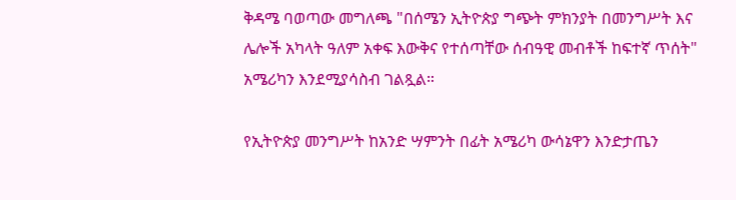ቅዳሜ ባወጣው መግለጫ "በሰሜን ኢትዮጵያ ግጭት ምክንያት በመንግሥት እና ሌሎች አካላት ዓለም አቀፍ እውቅና የተሰጣቸው ሰብዓዊ መብቶች ከፍተኛ ጥሰት" አሜሪካን እንደሚያሳስብ ገልጿል።

የኢትዮጵያ መንግሥት ከአንድ ሣምንት በፊት አሜሪካ ውሳኔዋን እንድታጤን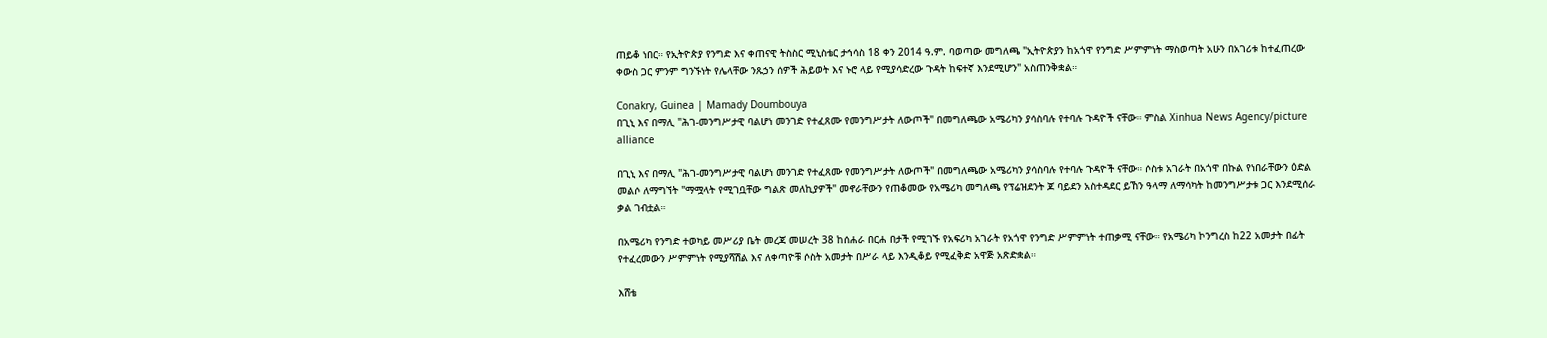ጠይቆ ነበር። የኢትዮጵያ የንግድ እና ቀጠናዊ ትስስር ሚኒስቴር ታኅሳስ 18 ቀን 2014 ዓ.ም. ባወጣው መግለጫ "ኢትዮጵያን ከአጎዋ የንግድ ሥምምነት ማስወጣት አሁን በአገሪቱ ከተፈጠረው ቀውስ ጋር ምንም ግንኙነት የሌላቸው ንጹኃን ሰዎች ሕይወት እና ኑሮ ላይ የሚያሳድረው ጉዳት ከፍተኛ እንደሚሆን" አስጠንቅቋል።

Conakry, Guinea | Mamady Doumbouya
በጊኒ እና በማሊ "ሕገ-መንግሥታዊ ባልሆነ መንገድ የተፈጸሙ የመንግሥታት ለውጦች" በመግለጫው አሜሪካን ያሳስባሉ የተባሉ ጉዳዮች ናቸው። ምስል Xinhua News Agency/picture alliance

በጊኒ እና በማሊ "ሕገ-መንግሥታዊ ባልሆነ መንገድ የተፈጸሙ የመንግሥታት ለውጦች" በመግለጫው አሜሪካን ያሳስባሉ የተባሉ ጉዳዮች ናቸው። ሶስቱ አገራት በአጎዋ በኩል የነበራቸውን ዕድል መልሶ ለማግኘት "ማሟላት የሚገቧቸው ግልጽ መለኪያዎች" መኖራቸውን የጠቆመው የአሜሪካ መግለጫ የፕሬዝደንት ጆ ባይደን አስተዳደር ይኸን ዓላማ ለማሳካት ከመንግሥታቱ ጋር እንደሚሰራ ቃል ገብቷል።

በአሜሪካ የንግድ ተወካይ መሥሪያ ቤት መረጃ መሠረት 38 ከሰሐራ በርሐ በታች የሚገኙ የአፍሪካ አገራት የአጎዋ የንግድ ሥምምነት ተጠቃሚ ናቸው። የአሜሪካ ኮንግረስ ከ22 አመታት በፊት የተፈረመውን ሥምምነት የሚያሻሽል እና ለቀጣዮቹ ሶስት አመታት በሥራ ላይ እንዲቆይ የሚፈቅድ አዋጅ አጽድቋል።

እሸቴ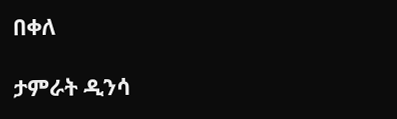በቀለ

ታምራት ዲንሳ